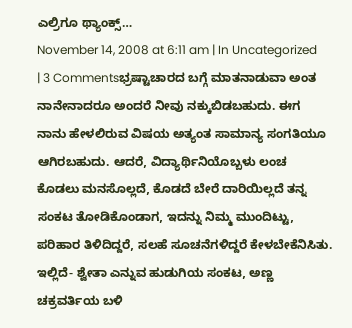ಎಲ್ರಿಗೂ ಥ್ಯಾಂಕ್ಸ್…
November 14, 2008 at 6:11 am | In Uncategorized | 3 Commentsಭ್ರಷ್ಟಾಚಾರದ ಬಗ್ಗೆ ಮಾತನಾಡುವಾ ಅಂತ ನಾನೇನಾದರೂ ಅಂದರೆ ನೀವು ನಕ್ಕುಬಿಡಬಹುದು. ಈಗ ನಾನು ಹೇಳಲಿರುವ ವಿಷಯ ಅತ್ಯಂತ ಸಾಮಾನ್ಯ ಸಂಗತಿಯೂ ಆಗಿರಬಹುದು. ಆದರೆ, ವಿದ್ಯಾರ್ಥಿನಿಯೊಬ್ಬಳು ಲಂಚ ಕೊಡಲು ಮನಸೊಲ್ಲದೆ, ಕೊಡದೆ ಬೇರೆ ದಾರಿಯಿಲ್ಲದೆ ತನ್ನ ಸಂಕಟ ತೋಡಿಕೊಂಡಾಗ, ಇದನ್ನು ನಿಮ್ಮ ಮುಂದಿಟ್ಟು, ಪರಿಹಾರ ತಿಳಿದಿದ್ದರೆ, ಸಲಹೆ ಸೂಚನೆಗಳಿದ್ದರೆ ಕೇಳಬೇಕೆನಿಸಿತು.
ಇಲ್ಲಿದೆ- ಶ್ವೇತಾ ಎನ್ನುವ ಹುಡುಗಿಯ ಸಂಕಟ, ಅಣ್ಣ ಚಕ್ರವರ್ತಿಯ ಬಳಿ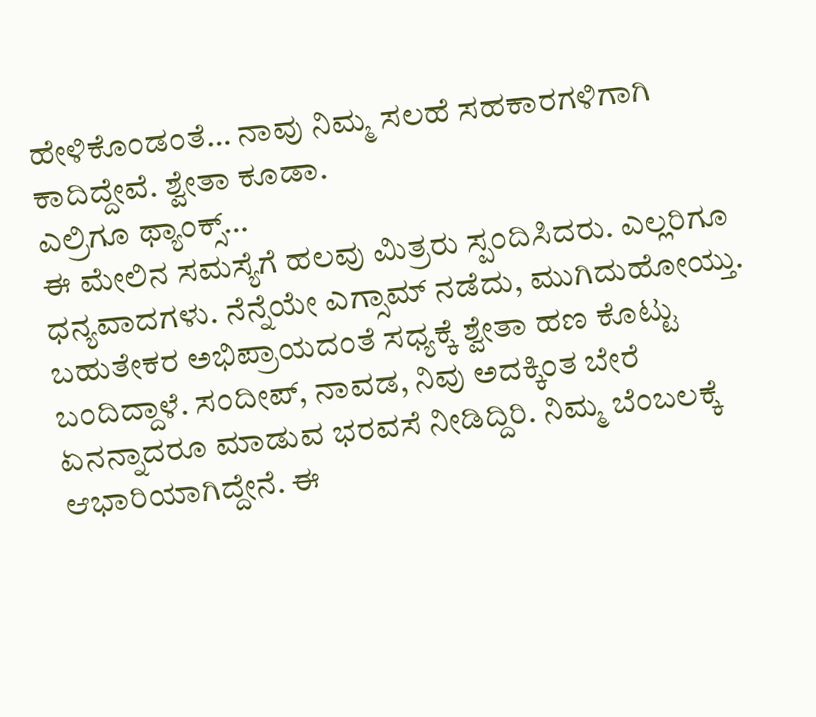ಹೇಳಿಕೊಂಡಂತೆ… ನಾವು ನಿಮ್ಮ ಸಲಹೆ ಸಹಕಾರಗಳಿಗಾಗಿ ಕಾದಿದ್ದೇವೆ. ಶ್ವೇತಾ ಕೂಡಾ.
ಎಲ್ರಿಗೂ ಥ್ಯಾಂಕ್ಸ್…
ಈ ಮೇಲಿನ ಸಮಸ್ಯೆಗೆ ಹಲವು ಮಿತ್ರರು ಸ್ಪಂದಿಸಿದರು. ಎಲ್ಲರಿಗೂ ಧನ್ಯವಾದಗಳು. ನೆನ್ನೆಯೇ ಎಗ್ಸಾಮ್ ನಡೆದು, ಮುಗಿದುಹೋಯ್ತು. ಬಹುತೇಕರ ಅಭಿಪ್ರಾಯದಂತೆ ಸಧ್ಯಕ್ಕೆ ಶ್ವೇತಾ ಹಣ ಕೊಟ್ಟು ಬಂದಿದ್ದಾಳೆ. ಸಂದೀಪ್, ನಾವಡ, ನಿವು ಅದಕ್ಕಿಂತ ಬೇರೆ ಏನನ್ನಾದರೂ ಮಾಡುವ ಭರವಸೆ ನೀಡಿದ್ದಿರಿ. ನಿಮ್ಮ ಬೆಂಬಲಕ್ಕೆ ಆಭಾರಿಯಾಗಿದ್ದೇನೆ. ಈ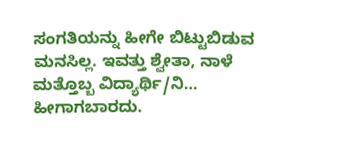ಸಂಗತಿಯನ್ನು ಹೀಗೇ ಬಿಟ್ಟುಬಿಡುವ ಮನಸಿಲ್ಲ. ಇವತ್ತು ಶ್ವೇತಾ, ನಾಳೆ ಮತ್ತೊಬ್ಬ ವಿದ್ಯಾರ್ಥಿ/ನಿ… ಹೀಗಾಗಬಾರದು.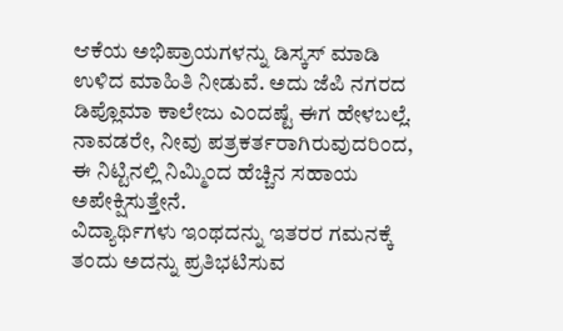ಆಕೆಯ ಅಭಿಪ್ರಾಯಗಳನ್ನು ಡಿಸ್ಕಸ್ ಮಾಡಿ ಉಳಿದ ಮಾಹಿತಿ ನೀಡುವೆ. ಅದು ಜೆಪಿ ನಗರದ ಡಿಪ್ಲೊಮಾ ಕಾಲೇಜು ಎಂದಷ್ಟೆ ಈಗ ಹೇಳಬಲ್ಲೆ. ನಾವಡರೇ, ನೀವು ಪತ್ರಕರ್ತರಾಗಿರುವುದರಿಂದ, ಈ ನಿಟ್ಟಿನಲ್ಲಿ ನಿಮ್ಮಿಂದ ಹೆಚ್ಚಿನ ಸಹಾಯ ಅಪೇಕ್ಷಿಸುತ್ತೇನೆ.
ವಿದ್ಯಾರ್ಥಿಗಳು ಇಂಥದನ್ನು ಇತರರ ಗಮನಕ್ಕೆ ತಂದು ಅದನ್ನು ಪ್ರತಿಭಟಿಸುವ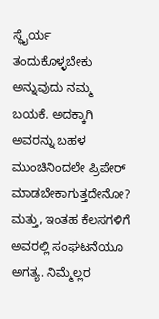ಸ್ಥೈರ್ಯ ತಂದುಕೊಳ್ಳಬೇಕು ಅನ್ನುವುದು ನಮ್ಮ ಬಯಕೆ. ಅದಕ್ಕಾಗಿ ಅವರನ್ನು ಬಹಳ ಮುಂಚಿನಿಂದಲೇ ಪ್ರಿಪೇರ್ ಮಾಡಬೇಕಾಗುತ್ತದೇನೋ? ಮತ್ತು, ಇಂತಹ ಕೆಲಸಗಳಿಗೆ ಅವರಲ್ಲಿ ಸಂಘಟನೆಯೂ ಅಗತ್ಯ. ನಿಮ್ಮೆಲ್ಲರ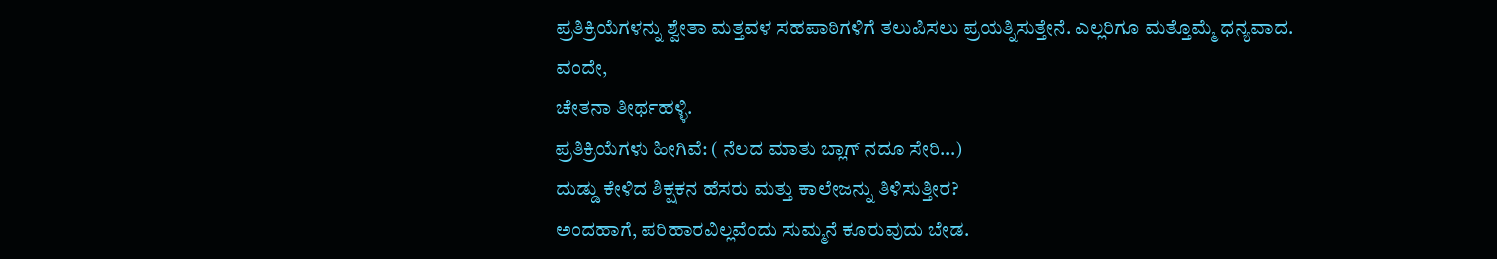ಪ್ರತಿಕ್ರಿಯೆಗಳನ್ನು ಶ್ವೇತಾ ಮತ್ತವಳ ಸಹಪಾಠಿಗಳಿಗೆ ತಲುಪಿಸಲು ಪ್ರಯತ್ನಿಸುತ್ತೇನೆ. ಎಲ್ಲರಿಗೂ ಮತ್ತೊಮ್ಮೆ ಧನ್ಯವಾದ.
ವಂದೇ,
ಚೇತನಾ ತೀರ್ಥಹಳ್ಳಿ.
ಪ್ರತಿಕ್ರಿಯೆಗಳು ಹೀಗಿವೆ: ( ನೆಲದ ಮಾತು ಬ್ಲಾಗ್ ನದೂ ಸೇರಿ…)
ದುಡ್ಡು ಕೇಳಿದ ಶಿಕ್ಷಕನ ಹೆಸರು ಮತ್ತು ಕಾಲೇಜನ್ನು ತಿಳಿಸುತ್ತೀರ?
ಅಂದಹಾಗೆ, ಪರಿಹಾರವಿಲ್ಲವೆಂದು ಸುಮ್ಮನೆ ಕೂರುವುದು ಬೇಡ.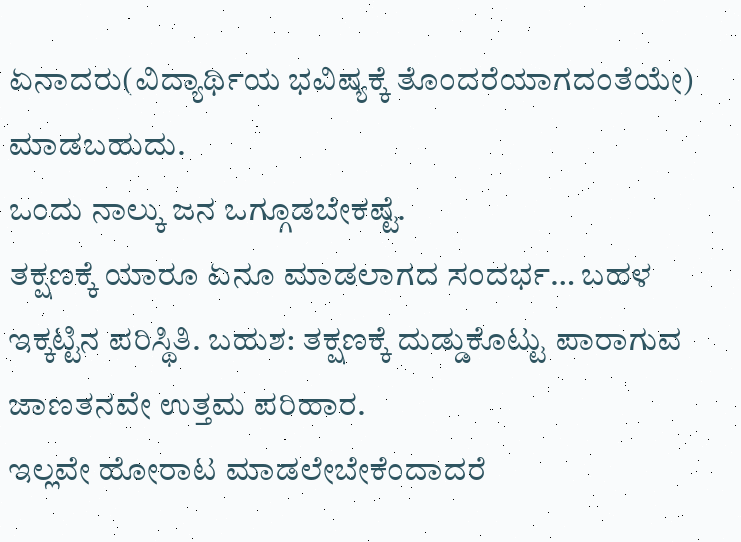ಏನಾದರು(ವಿದ್ಯಾರ್ಥಿಯ ಭವಿಷ್ಯಕ್ಕೆ ತೊಂದರೆಯಾಗದಂತೆಯೇ) ಮಾಡಬಹುದು.
ಒಂದು ನಾಲ್ಕು ಜನ ಒಗ್ಗೂಡಬೇಕಷ್ಟೆ.
ತಕ್ಷಣಕ್ಕೆ ಯಾರೂ ಏನೂ ಮಾಡಲಾಗದ ಸಂದರ್ಭ… ಬಹಳ ಇಕ್ಕಟ್ಟಿನ ಪರಿಸ್ಥಿತಿ. ಬಹುಶ: ತಕ್ಷಣಕ್ಕೆ ದುಡ್ಡುಕೊಟ್ಟು ಪಾರಾಗುವ ಜಾಣತನವೇ ಉತ್ತಮ ಪರಿಹಾರ.
ಇಲ್ಲವೇ ಹೋರಾಟ ಮಾಡಲೇಬೇಕೆಂದಾದರೆ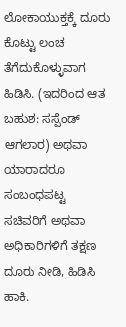ಲೋಕಾಯುಕ್ತಕ್ಕೆ ದೂರು ಕೊಟ್ಟು ಲಂಚ ತೆಗೆದುಕೊಳ್ಳುವಾಗ ಹಿಡಿಸಿ. (ಇದರಿಂದ ಆತ ಬಹುಶ: ಸಸ್ಪೆಂಡ್ ಆಗಲಾರ) ಅಥವಾ ಯಾರಾದರೂ ಸಂಬಂಧಪಟ್ಟ ಸಚಿವರಿಗೆ ಅಥವಾ ಅಧಿಕಾರಿಗಳಿಗೆ ತಕ್ಷಣ ದೂರು ನೀಡಿ, ಹಿಡಿಸಿ ಹಾಕಿ.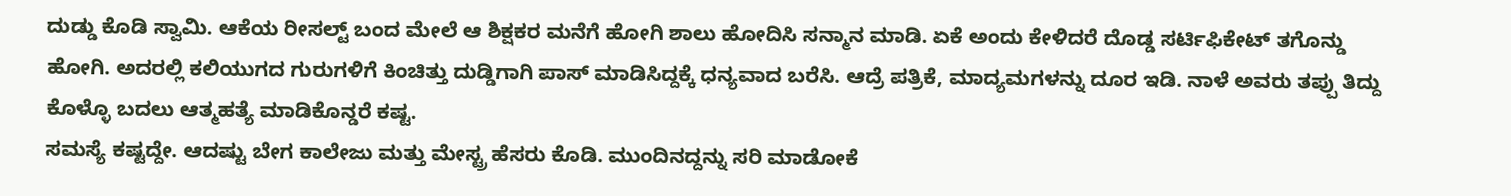ದುಡ್ಡು ಕೊಡಿ ಸ್ವಾಮಿ. ಆಕೆಯ ರೀಸಲ್ಟ್ ಬಂದ ಮೇಲೆ ಆ ಶಿಕ್ಷಕರ ಮನೆಗೆ ಹೋಗಿ ಶಾಲು ಹೋದಿಸಿ ಸನ್ಮಾನ ಮಾಡಿ. ಏಕೆ ಅಂದು ಕೇಳಿದರೆ ದೊಡ್ಡ ಸರ್ಟಿಫಿಕೇಟ್ ತಗೊನ್ಡು ಹೋಗಿ. ಅದರಲ್ಲಿ ಕಲಿಯುಗದ ಗುರುಗಳಿಗೆ ಕಿಂಚಿತ್ತು ದುಡ್ಡಿಗಾಗಿ ಪಾಸ್ ಮಾಡಿಸಿದ್ದಕ್ಕೆ ಧನ್ಯವಾದ ಬರೆಸಿ. ಆದ್ರೆ ಪತ್ರಿಕೆ, ಮಾದ್ಯಮಗಳನ್ನು ದೂರ ಇಡಿ. ನಾಳೆ ಅವರು ತಪ್ಪು ತಿದ್ದು ಕೊಳ್ಳೊ ಬದಲು ಆತ್ಮಹತ್ಯೆ ಮಾಡಿಕೊನ್ಡರೆ ಕಷ್ಟ.
ಸಮಸ್ಯೆ ಕಷ್ಟದ್ದೇ. ಆದಷ್ಟು ಬೇಗ ಕಾಲೇಜು ಮತ್ತು ಮೇಸ್ಟ್ರ ಹೆಸರು ಕೊಡಿ. ಮುಂದಿನದ್ದನ್ನು ಸರಿ ಮಾಡೋಕೆ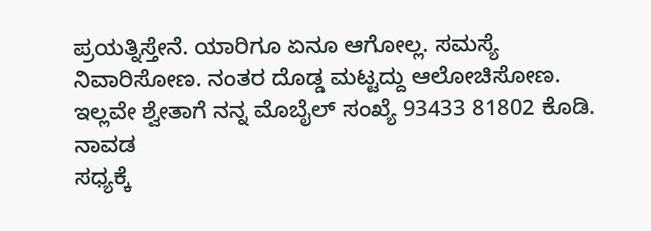ಪ್ರಯತ್ನಿಸ್ತೇನೆ. ಯಾರಿಗೂ ಏನೂ ಆಗೋಲ್ಲ. ಸಮಸ್ಯೆ ನಿವಾರಿಸೋಣ. ನಂತರ ದೊಡ್ಡ ಮಟ್ಟದ್ದು ಆಲೋಚಿಸೋಣ. ಇಲ್ಲವೇ ಶ್ವೇತಾಗೆ ನನ್ನ ಮೊಬೈಲ್ ಸಂಖ್ಯೆ 93433 81802 ಕೊಡಿ.
ನಾವಡ
ಸಧ್ಯಕ್ಕೆ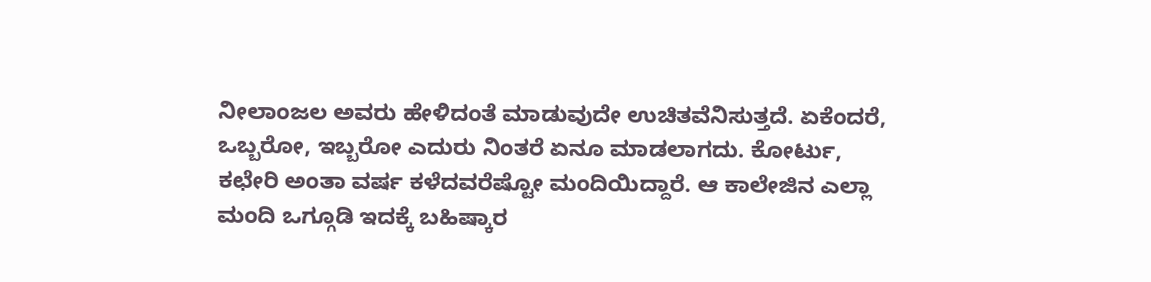ನೀಲಾಂಜಲ ಅವರು ಹೇಳಿದಂತೆ ಮಾಡುವುದೇ ಉಚಿತವೆನಿಸುತ್ತದೆ. ಏಕೆಂದರೆ, ಒಬ್ಬರೋ, ಇಬ್ಬರೋ ಎದುರು ನಿಂತರೆ ಏನೂ ಮಾಡಲಾಗದು. ಕೋರ್ಟು, ಕಛೇರಿ ಅಂತಾ ವರ್ಷ ಕಳೆದವರೆಷ್ಟೋ ಮಂದಿಯಿದ್ದಾರೆ. ಆ ಕಾಲೇಜಿನ ಎಲ್ಲಾ ಮಂದಿ ಒಗ್ಗೂಡಿ ಇದಕ್ಕೆ ಬಹಿಷ್ಕಾರ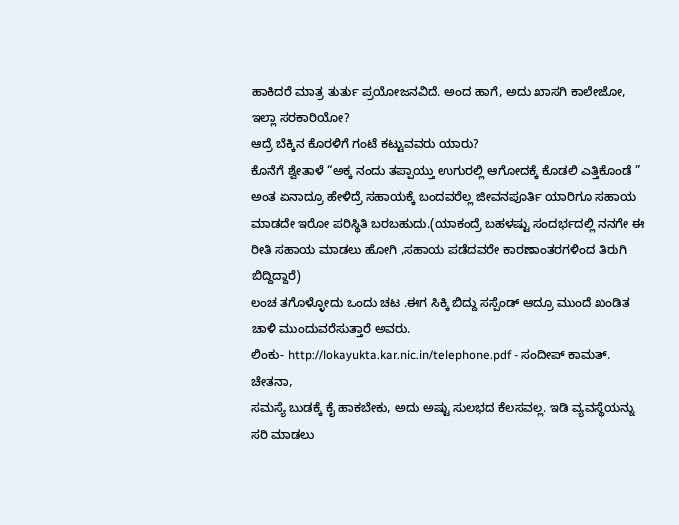ಹಾಕಿದರೆ ಮಾತ್ರ ತುರ್ತು ಪ್ರಯೋಜನವಿದೆ. ಅಂದ ಹಾಗೆ, ಅದು ಖಾಸಗಿ ಕಾಲೇಜೋ, ಇಲ್ಲಾ ಸರಕಾರಿಯೋ?
ಆದ್ರೆ ಬೆಕ್ಕಿನ ಕೊರಳಿಗೆ ಗಂಟೆ ಕಟ್ಟುವವರು ಯಾರು?
ಕೊನೆಗೆ ಶ್ವೇತಾಳೆ “ಅಕ್ಕ ನಂದು ತಪ್ಪಾಯ್ತು ಉಗುರಲ್ಲಿ ಆಗೋದಕ್ಕೆ ಕೊಡಲಿ ಎತ್ತಿಕೊಂಡೆ ” ಅಂತ ಏನಾದ್ರೂ ಹೇಳಿದ್ರೆ ಸಹಾಯಕ್ಕೆ ಬಂದವರೆಲ್ಲ ಜೀವನಪೂರ್ತಿ ಯಾರಿಗೂ ಸಹಾಯ ಮಾಡದೇ ಇರೋ ಪರಿಸ್ಥಿತಿ ಬರಬಹುದು.(ಯಾಕಂದ್ರೆ ಬಹಳಷ್ಟು ಸಂದರ್ಭದಲ್ಲಿ ನನಗೇ ಈ ರೀತಿ ಸಹಾಯ ಮಾಡಲು ಹೋಗಿ ,ಸಹಾಯ ಪಡೆದವರೇ ಕಾರಣಾಂತರಗಳಿಂದ ತಿರುಗಿ ಬಿದ್ದಿದ್ದಾರೆ)
ಲಂಚ ತಗೊಳ್ಳೋದು ಒಂದು ಚಟ .ಈಗ ಸಿಕ್ಕಿ ಬಿದ್ದು ಸಸ್ಪೆಂಡ್ ಆದ್ರೂ ಮುಂದೆ ಖಂಡಿತ ಚಾಳಿ ಮುಂದುವರೆಸುತ್ತಾರೆ ಅವರು.
ಲಿಂಕು- http://lokayukta.kar.nic.in/telephone.pdf - ಸಂದೀಪ್ ಕಾಮತ್.
ಚೇತನಾ,
ಸಮಸ್ಯೆ ಬುಡಕ್ಕೆ ಕೈ ಹಾಕಬೇಕು, ಅದು ಅಷ್ಟು ಸುಲಭದ ಕೆಲಸವಲ್ಲ. ಇಡಿ ವ್ಯವಸ್ಥೆಯನ್ನು ಸರಿ ಮಾಡಲು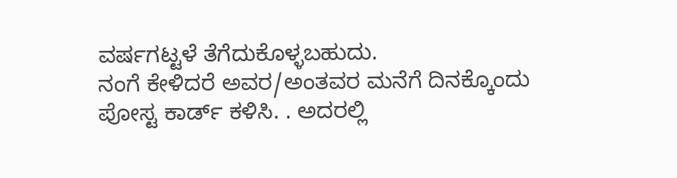ವರ್ಷಗಟ್ಟಳೆ ತೆಗೆದುಕೊಳ್ಳಬಹುದು.
ನಂಗೆ ಕೇಳಿದರೆ ಅವರ/ಅಂತವರ ಮನೆಗೆ ದಿನಕ್ಕೊಂದು ಪೋಸ್ಟ ಕಾರ್ಡ್ ಕಳಿಸಿ. . ಅದರಲ್ಲಿ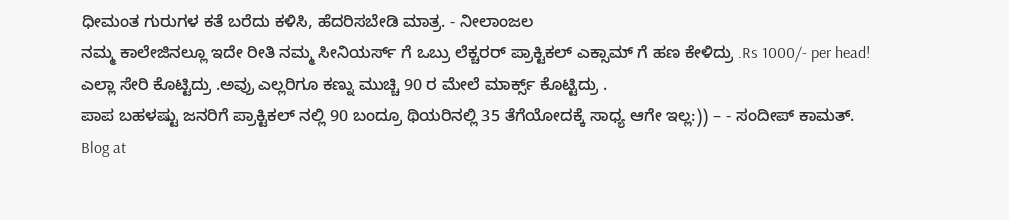ಧೀಮಂತ ಗುರುಗಳ ಕತೆ ಬರೆದು ಕಳಿಸಿ, ಹೆದರಿಸಬೇಡಿ ಮಾತ್ರ. - ನೀಲಾಂಜಲ
ನಮ್ಮ ಕಾಲೇಜಿನಲ್ಲೂ ಇದೇ ರೀತಿ ನಮ್ಮ ಸೀನಿಯರ್ಸ್ ಗೆ ಒಬ್ರು ಲೆಕ್ಚರರ್ ಪ್ರಾಕ್ಟಿಕಲ್ ಎಕ್ಸಾಮ್ ಗೆ ಹಣ ಕೇಳಿದ್ರು .Rs 1000/- per head!
ಎಲ್ಲಾ ಸೇರಿ ಕೊಟ್ಟಿದ್ರು .ಅವ್ರು ಎಲ್ಲರಿಗೂ ಕಣ್ನು ಮುಚ್ಚಿ 90 ರ ಮೇಲೆ ಮಾರ್ಕ್ಸ್ ಕೊಟ್ಟಿದ್ರು .
ಪಾಪ ಬಹಳಷ್ಟು ಜನರಿಗೆ ಪ್ರಾಕ್ಟಿಕಲ್ ನಲ್ಲಿ 90 ಬಂದ್ರೂ ಥಿಯರಿನಲ್ಲಿ 35 ತೆಗೆಯೋದಕ್ಕೆ ಸಾಧ್ಯ ಆಗೇ ಇಲ್ಲ:)) – - ಸಂದೀಪ್ ಕಾಮತ್.
Blog at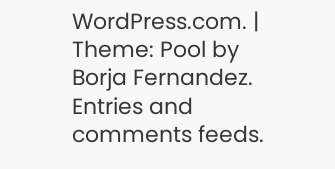WordPress.com. | Theme: Pool by Borja Fernandez.
Entries and comments feeds.